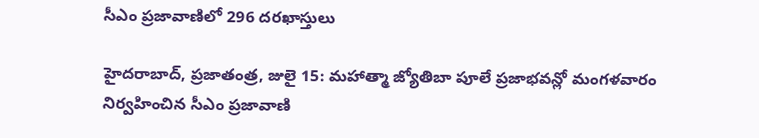సీఎం ప్రజావాణిలో 296 దరఖాస్తులు

హైదరాబాద్, ప్రజాతంత్ర, జులై 15: మహాత్మా జ్యోతిబా పూలే ప్రజాభవన్లో మంగళవారం నిర్వహించిన సీఎం ప్రజావాణి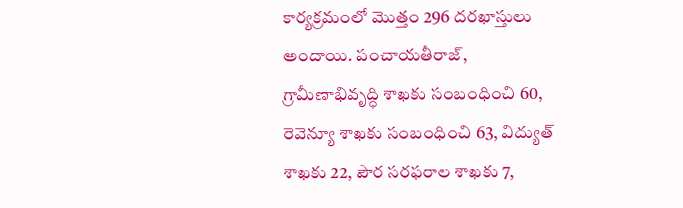కార్యక్రమంలో మొత్తం 296 దరఖాస్తులు అందాయి. పంచాయతీరాజ్, గ్రామీణాభివృద్ధి శాఖకు సంబంధించి 60, రెవెన్యూ శాఖకు సంబంధించి 63, విద్యుత్ శాఖకు 22, పౌర సరఫరాల శాఖకు 7,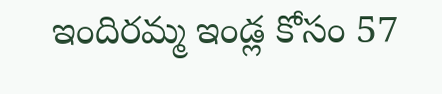ఇందిరమ్మ ఇండ్ల కోసం 57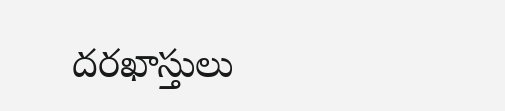దరఖాస్తులు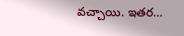వచ్చాయి. ఇతర…